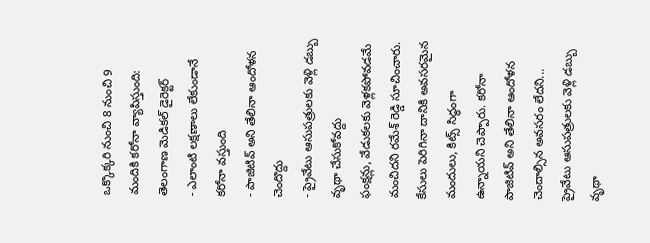ఒక్కొక్కరి నుంచి 8 నుంచి 9 మందికి కరోనా వ్యాపిస్తుంది: తెలంగాణ మెడికల్ డైరెక్టర్
- ఎలాంటి లక్షణాలు లేకుండానే కరోనా వస్తుంది
- పాజిటివ్ అని తేలినా ఆందోళన చెందొద్దు
- ప్రైవేటు ఆసుపత్రులకు వెళ్లి డబ్బు వృథా చేసుకోవద్దు
ఫంక్షన్లు, వేడుకలకు వెళ్లకపోవడమే మంచిదని రమేశ్ రెడ్డి సూచించారు. కేసులు పెరిగినా దానికి అవసరమైన మందులు, కిట్స్ సిద్ధంగా ఉన్నాయని చెప్పారు. కరోనా పాజిటివ్ అని తేలినా ఆందోళన చెందాల్సిన అవసరం లేదని... ప్రైవేటు ఆసుపత్రులకు వెళ్లి డబ్బు వృథా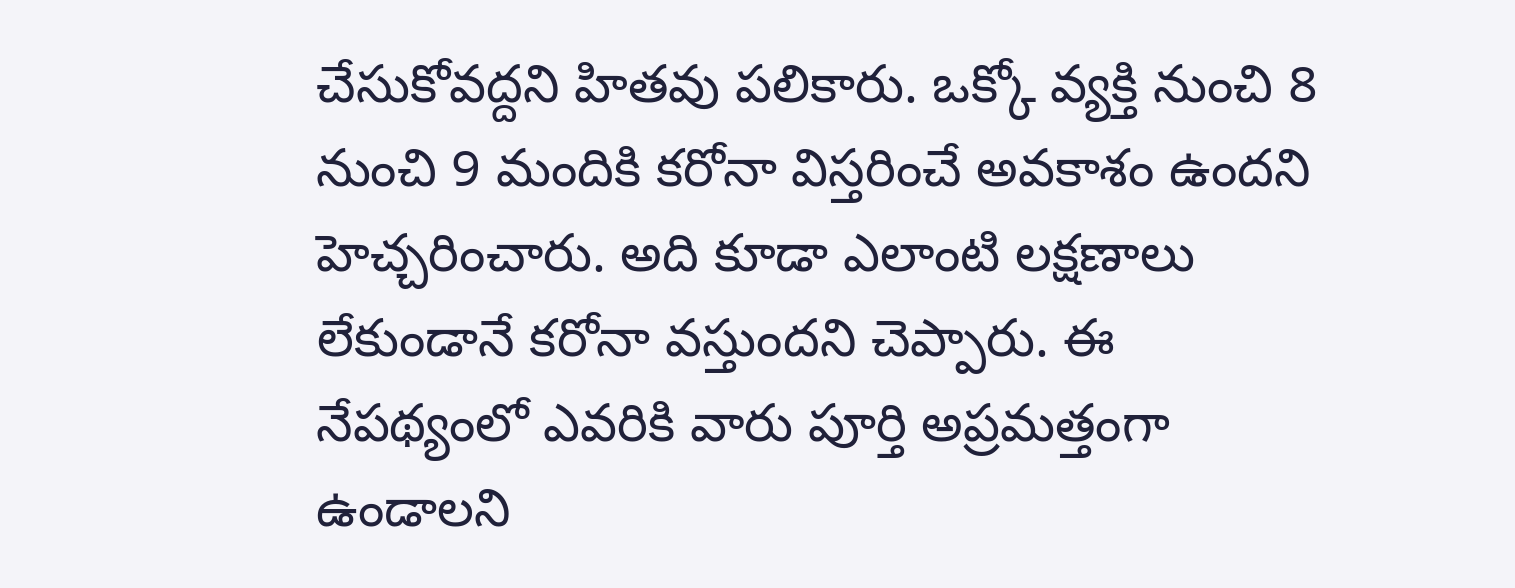చేసుకోవద్దని హితవు పలికారు. ఒక్కో వ్యక్తి నుంచి 8 నుంచి 9 మందికి కరోనా విస్తరించే అవకాశం ఉందని హెచ్చరించారు. అది కూడా ఎలాంటి లక్షణాలు లేకుండానే కరోనా వస్తుందని చెప్పారు. ఈ నేపథ్యంలో ఎవరికి వారు పూర్తి అప్రమత్తంగా ఉండాలని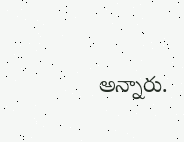అన్నారు.